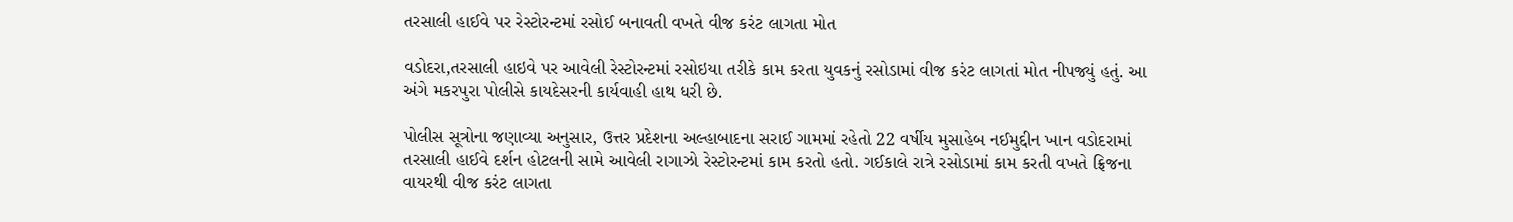તરસાલી હાઈવે પર રેસ્ટોરન્ટમાં રસોઈ બનાવતી વખતે વીજ કરંટ લાગતા મોત

વડોદરા,તરસાલી હાઇવે પર આવેલી રેસ્ટોરન્ટમાં રસોઇયા તરીકે કામ કરતા યુવકનું રસોડામાં વીજ કરંટ લાગતાં મોત નીપજ્યું હતું. આ અંગે મકરપુરા પોલીસે કાયદેસરની કાર્યવાહી હાથ ધરી છે.

પોલીસ સૂત્રોના જણાવ્યા અનુસાર, ઉત્તર પ્રદેશના અલ્હાબાદના સરાઈ ગામમાં રહેતો 22 વર્ષીય મુસાહેબ નઈમુદ્દીન ખાન વડોદરામાં તરસાલી હાઈવે દર્શન હોટલની સામે આવેલી રાગાઝો રેસ્ટોરન્ટમાં કામ કરતો હતો. ગઈકાલે રાત્રે રસોડામાં કામ કરતી વખતે ફ્રિજના વાયરથી વીજ કરંટ લાગતા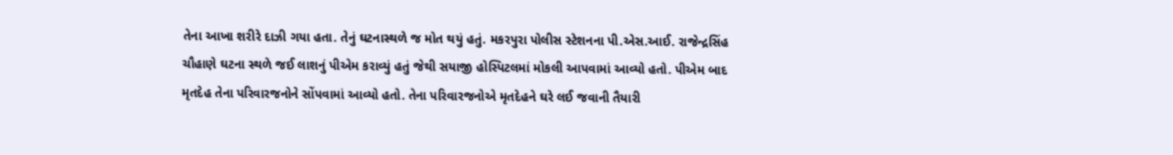તેના આખા શરીરે દાઝી ગયા હતા. તેનું ઘટનાસ્થળે જ મોત થયું હતું. મકરપુરા પોલીસ સ્ટેશનના પી.એસ.આઈ. રાજેન્દ્રસિંહ ચૌહાણે ઘટના સ્થળે જઈ લાશનું પીએમ કરાવ્યું હતું જેથી સયાજી હોસ્પિટલમાં મોકલી આપવામાં આવ્યો હતો. પીએમ બાદ મૃતદેહ તેના પરિવારજનોને સોંપવામાં આવ્યો હતો. તેના પરિવારજનોએ મૃતદેહને ઘરે લઈ જવાની તૈયારી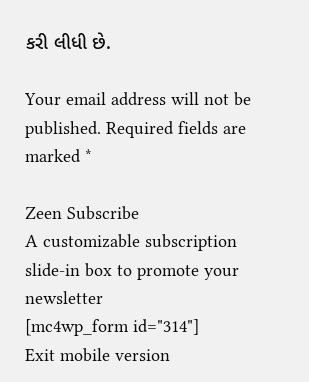કરી લીધી છે.

Your email address will not be published. Required fields are marked *

Zeen Subscribe
A customizable subscription slide-in box to promote your newsletter
[mc4wp_form id="314"]
Exit mobile version